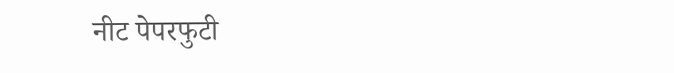नीट पेपरफुटी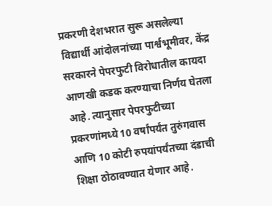प्रकरणी देशभरात सुरू असलेल्या विद्यार्थी आंदोलनांच्या पार्श्वभूमीवर, केंद्र सरकारने पेपरफुटी विरोधातील कायदा आणखी कडक करण्याचा निर्णय घेतला आहे. त्यानुसार पेपरफुटीच्या प्रकरणांमध्ये 10 वर्षांपर्यंत तुरुंगवास आणि 10 कोटी रुपयांपर्यंतच्या दंडाची शिक्षा ठोठावण्यात येणार आहे.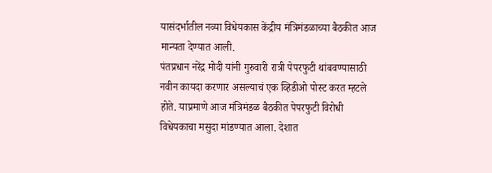यासंदर्भातील नव्या विधेयकास केंद्रीय मंत्रिमंडळाच्या बैठकीत आज मान्यता देण्यात आली.
पंतप्रधान नरेंद्र मोदी यांनी गुरुवारी रात्री पेपरफुटी थांबवण्यासाठी नवीन कायदा करणार असल्याचं एक व्हिडीओ पोस्ट करत म्हटले होते. याप्रमाणे आज मंत्रिमंडळ बैठकीत पेपरफुटी विरोधी विधेयकाचा मसुदा मांडण्यात आला. देशात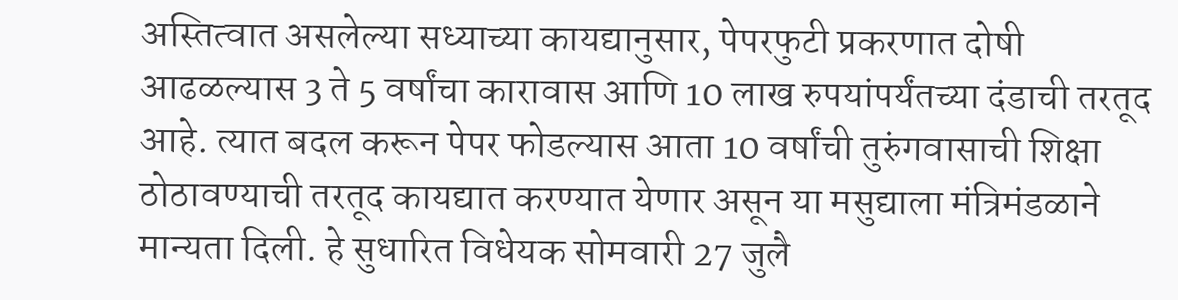अस्तित्वात असलेल्या सध्याच्या कायद्यानुसार, पेपरफुटी प्रकरणात दोषी आढळल्यास 3 ते 5 वर्षांचा कारावास आणि 10 लाख रुपयांपर्यंतच्या दंडाची तरतूद आहे. त्यात बदल करून पेपर फोडल्यास आता 10 वर्षांची तुरुंगवासाची शिक्षा ठोठावण्याची तरतूद कायद्यात करण्यात येणार असून या मसुद्याला मंत्रिमंडळाने मान्यता दिली. हे सुधारित विधेयक सोमवारी 27 जुलै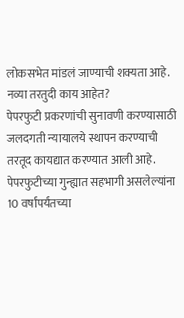लोकसभेत मांडलं जाण्याची शक्यता आहे.
नव्या तरतुदी काय आहेत?
पेपरफुटी प्रकरणांची सुनावणी करण्यासाठी जलदगती न्यायालये स्थापन करण्याची तरतूद कायद्यात करण्यात आली आहे.
पेपरफुटीच्या गुन्ह्यात सहभागी असलेल्यांना 10 वर्षांपर्यंतच्या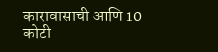कारावासाची आणि 10 कोटी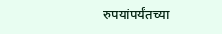रुपयांपर्यंतच्या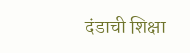दंडाची शिक्षा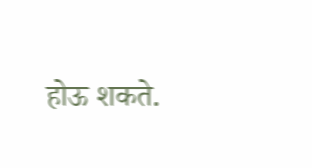होऊ शकते.